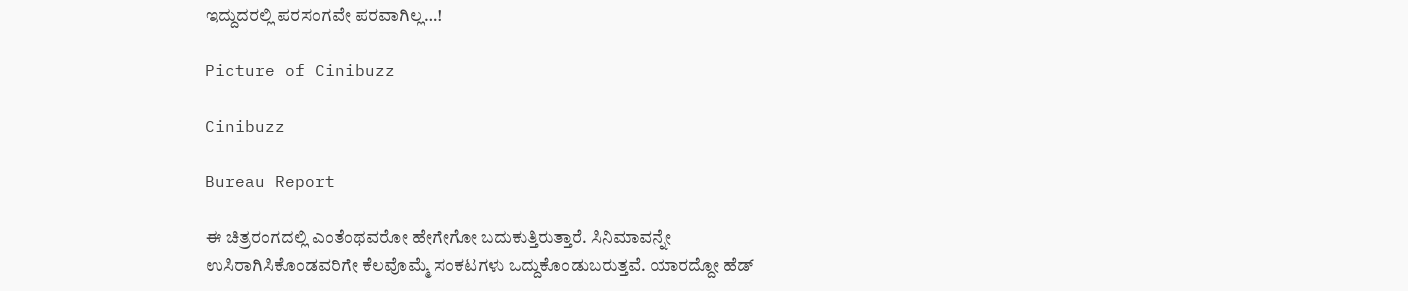ಇದ್ದುದರಲ್ಲಿ ಪರಸಂಗವೇ ಪರವಾಗಿಲ್ಲ…!

Picture of Cinibuzz

Cinibuzz

Bureau Report

ಈ ಚಿತ್ರರಂಗದಲ್ಲಿ ಎಂತೆಂಥವರೋ ಹೇಗೇಗೋ ಬದುಕುತ್ತಿರುತ್ತಾರೆ. ಸಿನಿಮಾವನ್ನೇ ಉಸಿರಾಗಿಸಿಕೊಂಡವರಿಗೇ ಕೆಲವೊಮ್ಮೆ ಸಂಕಟಗಳು ಒದ್ದುಕೊಂಡುಬರುತ್ತವೆ. ಯಾರದ್ದೋ ಹೆಡ್‌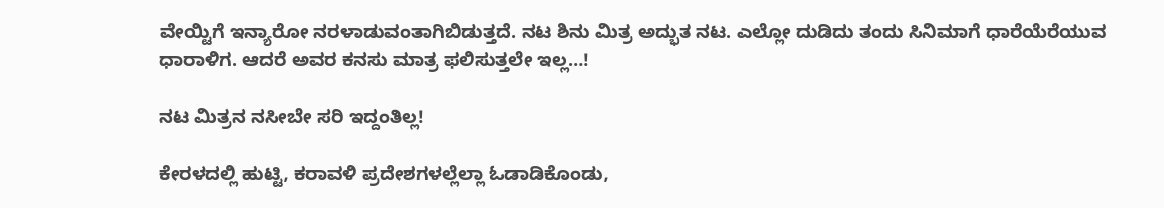ವೇಯ್ಟಿಗೆ ಇನ್ಯಾರೋ ನರಳಾಡುವಂತಾಗಿಬಿಡುತ್ತದೆ. ನಟ ಶಿನು ಮಿತ್ರ ಅದ್ಭುತ ನಟ. ಎಲ್ಲೋ ದುಡಿದು ತಂದು ಸಿನಿಮಾಗೆ ಧಾರೆಯೆರೆಯುವ ಧಾರಾಳಿಗ. ಆದರೆ ಅವರ ಕನಸು ಮಾತ್ರ ಫಲಿಸುತ್ತಲೇ ಇಲ್ಲ…!

ನಟ ಮಿತ್ರನ ನಸೀಬೇ ಸರಿ ಇದ್ದಂತಿಲ್ಲ!

ಕೇರಳದಲ್ಲಿ ಹುಟ್ಟಿ, ಕರಾವಳಿ ಪ್ರದೇಶಗಳಲ್ಲೆಲ್ಲಾ ಓಡಾಡಿಕೊಂಡು,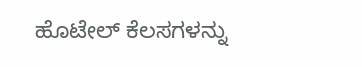ಹೊಟೇಲ್ ಕೆಲಸಗಳನ್ನು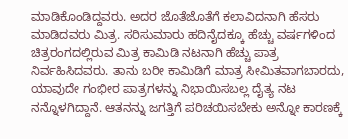ಮಾಡಿಕೊಂಡಿದ್ದವರು. ಅದರ ಜೊತೆಜೊತೆಗೆ ಕಲಾವಿದನಾಗಿ ಹೆಸರು ಮಾಡಿದವರು ಮಿತ್ರ. ಸರಿಸುಮಾರು ಹದಿನೈದಕ್ಕೂ ಹೆಚ್ಚು ವರ್ಷಗಳಿಂದ ಚಿತ್ರರಂಗದಲ್ಲಿರುವ ಮಿತ್ರ ಕಾಮಿಡಿ ನಟನಾಗಿ ಹೆಚ್ಚು ಪಾತ್ರ ನಿರ್ವಹಿಸಿದವರು. ತಾನು ಬರೀ ಕಾಮಿಡಿಗೆ ಮಾತ್ರ ಸೀಮಿತವಾಗಬಾರದು, ಯಾವುದೇ ಗಂಭೀರ ಪಾತ್ರಗಳನ್ನು ನಿಭಾಯಿಸಬಲ್ಲ ದೈತ್ಯ ನಟ ನನ್ನೊಳಗಿದ್ದಾನೆ. ಆತನನ್ನು ಜಗತ್ತಿಗೆ ಪರಿಚಯಿಸಬೇಕು ಅನ್ನೋ ಕಾರಣಕ್ಕೆ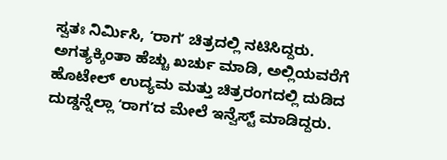ಸ್ವತಃ ನಿರ್ಮಿಸಿ, ʻರಾಗʼ ಚಿತ್ರದಲ್ಲಿ ನಟಿಸಿದ್ದರು. ಅಗತ್ಯಕ್ಕಿಂತಾ ಹೆಚ್ಚು ಖರ್ಚು ಮಾಡಿ, ಅಲ್ಲಿಯವರೆಗೆ ಹೊಟೇಲ್ ಉದ್ಯಮ ಮತ್ತು ಚಿತ್ರರಂಗದಲ್ಲಿ ದುಡಿದ ದುಡ್ಡನ್ನೆಲ್ಲಾ ʻರಾಗʼದ ಮೇಲೆ ಇನ್ವೆಸ್ಟ್ ಮಾಡಿದ್ದರು.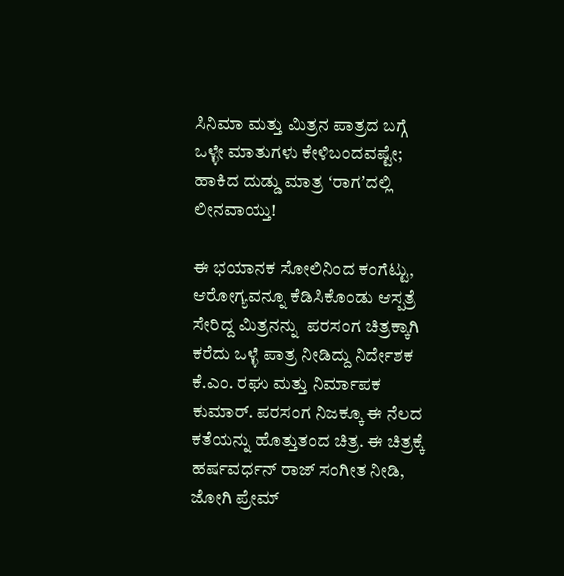ಸಿನಿಮಾ ಮತ್ತು ಮಿತ್ರನ ಪಾತ್ರದ ಬಗ್ಗೆ ಒಳ್ಳೇ ಮಾತುಗಳು ಕೇಳಿಬಂದವಷ್ಟೇ; ಹಾಕಿದ ದುಡ್ಡು ಮಾತ್ರ ʻರಾಗʼದಲ್ಲಿ ಲೀನವಾಯ್ತು!

ಈ ಭಯಾನಕ ಸೋಲಿನಿಂದ ಕಂಗೆಟ್ಟು, ಆರೋಗ್ಯವನ್ನೂ ಕೆಡಿಸಿಕೊಂಡು ಆಸ್ಪತ್ರೆ ಸೇರಿದ್ದ ಮಿತ್ರನನ್ನು  ಪರಸಂಗ ಚಿತ್ರಕ್ಕಾಗಿ ಕರೆದು ಒಳ್ಳೆ ಪಾತ್ರ ನೀಡಿದ್ದು ನಿರ್ದೇಶಕ ಕೆ.ಎಂ. ರಘು ಮತ್ತು ನಿರ್ಮಾಪಕ ಕುಮಾರ್. ಪರಸಂಗ ನಿಜಕ್ಕೂ ಈ ನೆಲದ ಕತೆಯನ್ನು ಹೊತ್ತುತಂದ ಚಿತ್ರ. ಈ ಚಿತ್ರಕ್ಕೆ ಹರ್ಷವರ್ಧನ್ ರಾಜ್ ಸಂಗೀತ ನೀಡಿ, ಜೋಗಿ ಪ್ರೇಮ್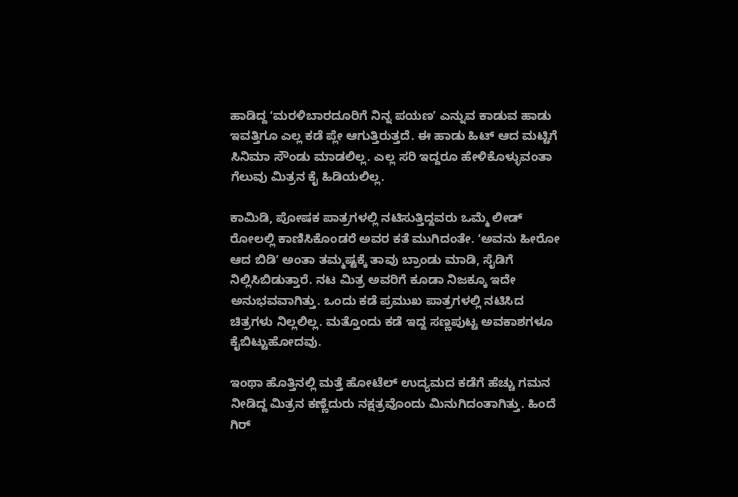ಹಾಡಿದ್ದ ʻಮರಳಿಬಾರದೂರಿಗೆ ನಿನ್ನ ಪಯಣʼ ಎನ್ನುವ ಕಾಡುವ ಹಾಡು ಇವತ್ತಿಗೂ ಎಲ್ಲ ಕಡೆ ಪ್ಲೇ ಆಗುತ್ತಿರುತ್ತದೆ. ಈ ಹಾಡು ಹಿಟ್ ಆದ ಮಟ್ಟಿಗೆ ಸಿನಿಮಾ ಸೌಂಡು ಮಾಡಲಿಲ್ಲ. ಎಲ್ಲ ಸರಿ ಇದ್ದರೂ ಹೇಳಿಕೊಳ್ಳುವಂತಾ ಗೆಲುವು ಮಿತ್ರನ ಕೈ ಹಿಡಿಯಲಿಲ್ಲ.

ಕಾಮಿಡಿ, ಪೋಷಕ ಪಾತ್ರಗಳಲ್ಲಿ ನಟಿಸುತ್ತಿದ್ದವರು ಒಮ್ಮೆ ಲೀಡ್ ರೋಲಲ್ಲಿ ಕಾಣಿಸಿಕೊಂಡರೆ ಅವರ ಕತೆ ಮುಗಿದಂತೇ. ʻಅವನು ಹೀರೋ ಆದ ಬಿಡಿʼ ಅಂತಾ ತಮ್ಮಷ್ಟಕ್ಕೆ ತಾವು ಬ್ರಾಂಡು ಮಾಡಿ, ಸೈಡಿಗೆ ನಿಲ್ಲಿಸಿಬಿಡುತ್ತಾರೆ. ನಟ ಮಿತ್ರ ಅವರಿಗೆ ಕೂಡಾ ನಿಜಕ್ಕೂ ಇದೇ ಅನುಭವವಾಗಿತ್ತು. ಒಂದು ಕಡೆ ಪ್ರಮುಖ ಪಾತ್ರಗಳಲ್ಲಿ ನಟಿಸಿದ ಚಿತ್ರಗಳು ನಿಲ್ಲಲಿಲ್ಲ. ಮತ್ತೊಂದು ಕಡೆ ಇದ್ದ ಸಣ್ಣಪುಟ್ಟ ಅವಕಾಶಗಳೂ ಕೈಬಿಟ್ಟುಹೋದವು.

ಇಂಥಾ ಹೊತ್ತಿನಲ್ಲಿ ಮತ್ತೆ ಹೋಟೆಲ್ ಉದ್ಯಮದ ಕಡೆಗೆ ಹೆಚ್ಚು ಗಮನ ನೀಡಿದ್ದ ಮಿತ್ರನ ಕಣ್ಣೆದುರು ನಕ್ಷತ್ರವೊಂದು ಮಿನುಗಿದಂತಾಗಿತ್ತು. ಹಿಂದೆ ಗಿರ್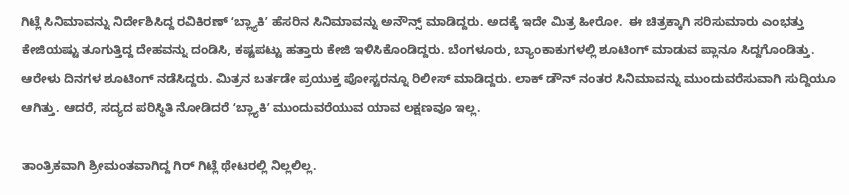ಗಿಟ್ಲೆ ಸಿನಿಮಾವನ್ನು ನಿರ್ದೇಶಿಸಿದ್ದ ರವಿಕಿರಣ್ ʻಬ್ಲ್ಯಾಕಿʼ ಹೆಸರಿನ ಸಿನಿಮಾವನ್ನು ಅನೌನ್ಸ್ ಮಾಡಿದ್ದರು. ಅದಕ್ಕೆ ಇದೇ ಮಿತ್ರ ಹೀರೋ.  ಈ ಚಿತ್ರಕ್ಕಾಗಿ ಸರಿಸುಮಾರು ಎಂಭತ್ತು ಕೇಜಿಯಷ್ಟು ತೂಗುತ್ತಿದ್ದ ದೇಹವನ್ನು ದಂಡಿಸಿ, ಕಷ್ಟಪಟ್ಟು ಹತ್ತಾರು ಕೇಜಿ ಇಳಿಸಿಕೊಂಡಿದ್ದರು. ಬೆಂಗಳೂರು, ಬ್ಯಾಂಕಾಕುಗಳಲ್ಲಿ ಶೂಟಿಂಗ್ ಮಾಡುವ ಪ್ಲಾನೂ ಸಿದ್ದಗೊಂಡಿತ್ತು. ಆರೇಳು ದಿನಗಳ ಶೂಟಿಂಗ್ ನಡೆಸಿದ್ದರು. ಮಿತ್ರನ ಬರ್ತಡೇ ಪ್ರಯುಕ್ತ ಪೋಸ್ಟರನ್ನೂ ರಿಲೀಸ್ ಮಾಡಿದ್ದರು. ಲಾಕ್ ಡೌನ್ ನಂತರ ಸಿನಿಮಾವನ್ನು ಮುಂದುವರೆಸುವಾಗಿ ಸುದ್ದಿಯೂ ಆಗಿತ್ತು. ಆದರೆ, ಸದ್ಯದ ಪರಿಸ್ಥಿತಿ ನೋಡಿದರೆ ʻಬ್ಲ್ಯಾಕಿʼ ಮುಂದುವರೆಯುವ ಯಾವ ಲಕ್ಷಣವೂ ಇಲ್ಲ.

ತಾಂತ್ರಿಕವಾಗಿ ಶ್ರೀಮಂತವಾಗಿದ್ದ ಗಿರ್ ಗಿಟ್ಲೆ ಥೇಟರಲ್ಲಿ ನಿಲ್ಲಲಿಲ್ಲ.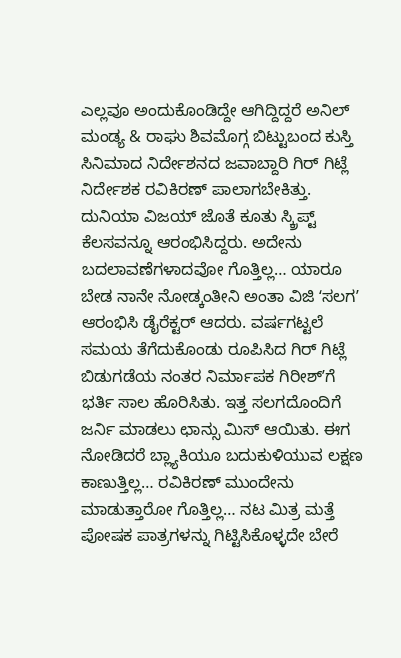ಎಲ್ಲವೂ ಅಂದುಕೊಂಡಿದ್ದೇ ಆಗಿದ್ದಿದ್ದರೆ ಅನಿಲ್ ಮಂಡ್ಯ & ರಾಘು ಶಿವಮೊಗ್ಗ ಬಿಟ್ಟುಬಂದ ಕುಸ್ತಿ ಸಿನಿಮಾದ ನಿರ್ದೇಶನದ ಜವಾಬ್ದಾರಿ ಗಿರ್ ಗಿಟ್ಲೆ ನಿರ್ದೇಶಕ ರವಿಕಿರಣ್ ಪಾಲಾಗಬೇಕಿತ್ತು. ದುನಿಯಾ ವಿಜಯ್ ಜೊತೆ ಕೂತು ಸ್ಕ್ರಿಪ್ಟ್ ಕೆಲಸವನ್ನೂ ಆರಂಭಿಸಿದ್ದರು. ಅದೇನು ಬದಲಾವಣೆಗಳಾದವೋ ಗೊತ್ತಿಲ್ಲ… ಯಾರೂ ಬೇಡ ನಾನೇ ನೋಡ್ಕಂತೀನಿ ಅಂತಾ ವಿಜಿ ʻಸಲಗʼ ಆರಂಭಿಸಿ ಡೈರೆಕ್ಟರ್ ಆದರು. ವರ್ಷಗಟ್ಟಲೆ ಸಮಯ ತೆಗೆದುಕೊಂಡು ರೂಪಿಸಿದ ಗಿರ್ ಗಿಟ್ಲೆ ಬಿಡುಗಡೆಯ ನಂತರ ನಿರ್ಮಾಪಕ ಗಿರೀಶ್ʼಗೆ ಭರ್ತಿ ಸಾಲ ಹೊರಿಸಿತು. ಇತ್ತ ಸಲಗದೊಂದಿಗೆ ಜರ್ನಿ ಮಾಡಲು ಛಾನ್ಸು ಮಿಸ್ ಆಯಿತು. ಈಗ ನೋಡಿದರೆ ಬ್ಲ್ಯಾಕಿಯೂ ಬದುಕುಳಿಯುವ ಲಕ್ಷಣ ಕಾಣುತ್ತಿಲ್ಲ… ರವಿಕಿರಣ್ ಮುಂದೇನು ಮಾಡುತ್ತಾರೋ ಗೊತ್ತಿಲ್ಲ… ನಟ ಮಿತ್ರ ಮತ್ತೆ ಪೋಷಕ ಪಾತ್ರಗಳನ್ನು ಗಿಟ್ಟಿಸಿಕೊಳ್ಳದೇ ಬೇರೆ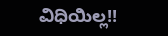ವಿಧಿಯಿಲ್ಲ!!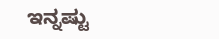ಇನ್ನಷ್ಟು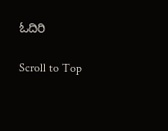ಓದಿರಿ

Scroll to Top